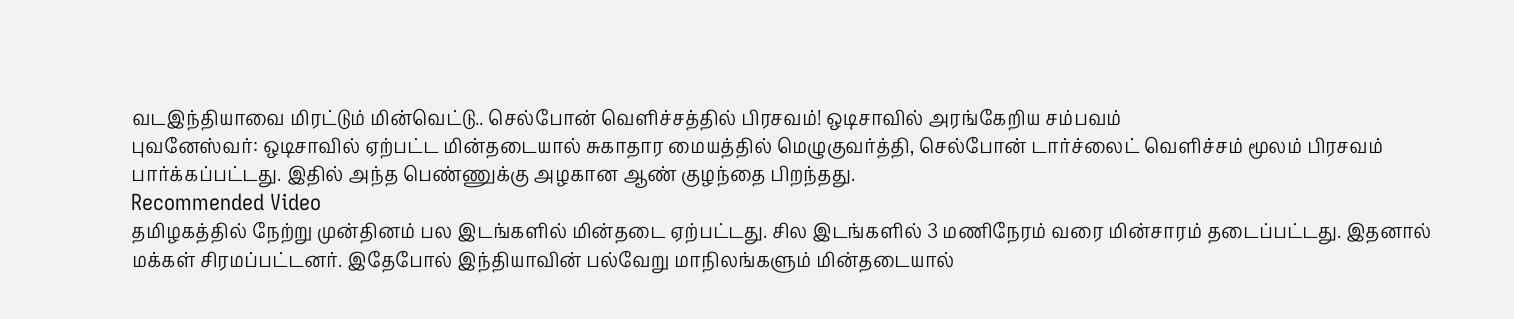வடஇந்தியாவை மிரட்டும் மின்வெட்டு.. செல்போன் வெளிச்சத்தில் பிரசவம்! ஒடிசாவில் அரங்கேறிய சம்பவம்
புவனேஸ்வர்: ஒடிசாவில் ஏற்பட்ட மின்தடையால் சுகாதார மையத்தில் மெழுகுவர்த்தி, செல்போன் டார்ச்லைட் வெளிச்சம் மூலம் பிரசவம் பார்க்கப்பட்டது. இதில் அந்த பெண்ணுக்கு அழகான ஆண் குழந்தை பிறந்தது.
Recommended Video
தமிழகத்தில் நேற்று முன்தினம் பல இடங்களில் மின்தடை ஏற்பட்டது. சில இடங்களில் 3 மணிநேரம் வரை மின்சாரம் தடைப்பட்டது. இதனால் மக்கள் சிரமப்பட்டனர். இதேபோல் இந்தியாவின் பல்வேறு மாநிலங்களும் மின்தடையால்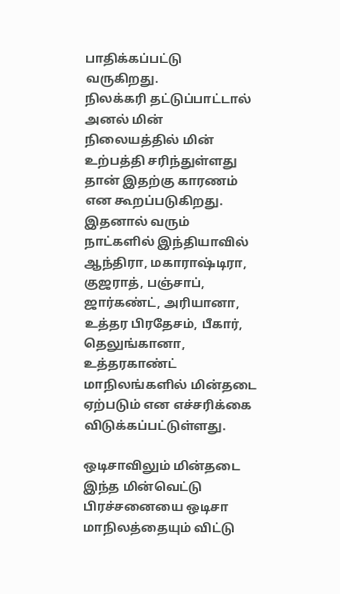பாதிக்கப்பட்டு வருகிறது.
நிலக்கரி தட்டுப்பாட்டால் அனல் மின் நிலையத்தில் மின் உற்பத்தி சரிந்துள்ளது தான் இதற்கு காரணம் என கூறப்படுகிறது. இதனால் வரும் நாட்களில் இந்தியாவில் ஆந்திரா, மகாராஷ்டிரா, குஜராத், பஞ்சாப், ஜார்கண்ட், அரியானா, உத்தர பிரதேசம், பீகார், தெலுங்கானா, உத்தரகாண்ட் மாநிலங்களில் மின்தடை ஏற்படும் என எச்சரிக்கை விடுக்கப்பட்டுள்ளது.

ஒடிசாவிலும் மின்தடை
இந்த மின்வெட்டு பிரச்சனையை ஒடிசா மாநிலத்தையும் விட்டு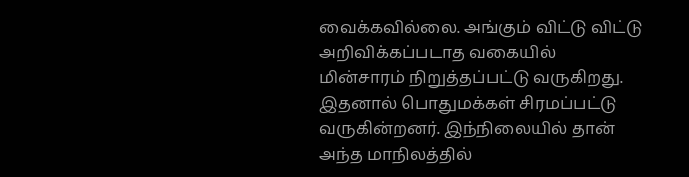வைக்கவில்லை. அங்கும் விட்டு விட்டு அறிவிக்கப்படாத வகையில் மின்சாரம் நிறுத்தப்பட்டு வருகிறது. இதனால் பொதுமக்கள் சிரமப்பட்டு வருகின்றனர். இந்நிலையில் தான் அந்த மாநிலத்தில்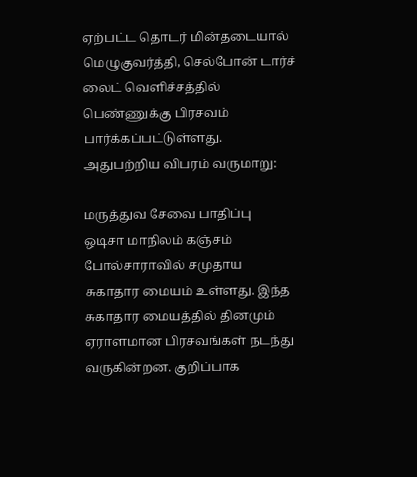ஏற்பட்ட தொடர் மின்தடையால் மெழுகுவர்த்தி, செல்போன் டார்ச் லைட் வெளிச்சத்தில் பெண்ணுக்கு பிரசவம் பார்க்கப்பட்டுள்ளது. அதுபற்றிய விபரம் வருமாறு:

மருத்துவ சேவை பாதிப்பு
ஒடிசா மாநிலம் கஞ்சம் போல்சாராவில் சமுதாய சுகாதார மையம் உள்ளது. இந்த சுகாதார மையத்தில் தினமும் ஏராளமான பிரசவங்கள் நடந்து வருகின்றன. குறிப்பாக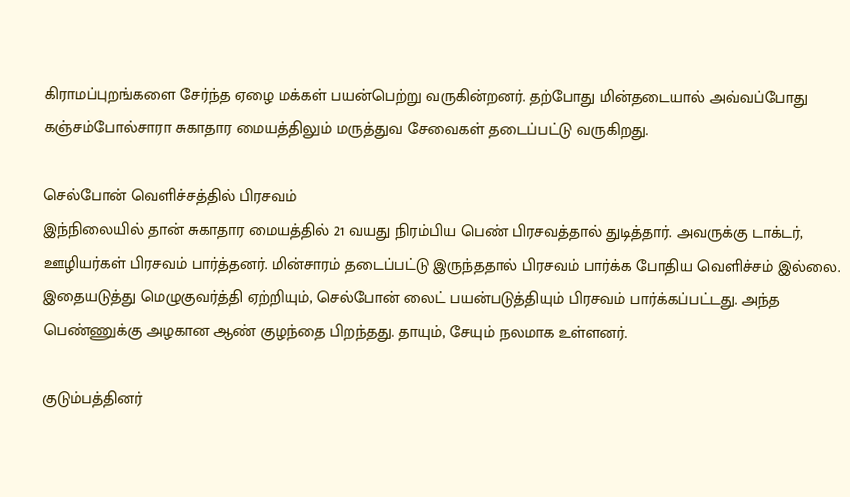கிராமப்புறங்களை சேர்ந்த ஏழை மக்கள் பயன்பெற்று வருகின்றனர். தற்போது மின்தடையால் அவ்வப்போது கஞ்சம்போல்சாரா சுகாதார மையத்திலும் மருத்துவ சேவைகள் தடைப்பட்டு வருகிறது.

செல்போன் வெளிச்சத்தில் பிரசவம்
இந்நிலையில் தான் சுகாதார மையத்தில் 21 வயது நிரம்பிய பெண் பிரசவத்தால் துடித்தார். அவருக்கு டாக்டர், ஊழியர்கள் பிரசவம் பார்த்தனர். மின்சாரம் தடைப்பட்டு இருந்ததால் பிரசவம் பார்க்க போதிய வெளிச்சம் இல்லை. இதையடுத்து மெழுகுவர்த்தி ஏற்றியும், செல்போன் லைட் பயன்படுத்தியும் பிரசவம் பார்க்கப்பட்டது. அந்த பெண்ணுக்கு அழகான ஆண் குழந்தை பிறந்தது. தாயும், சேயும் நலமாக உள்ளனர்.

குடும்பத்தினர்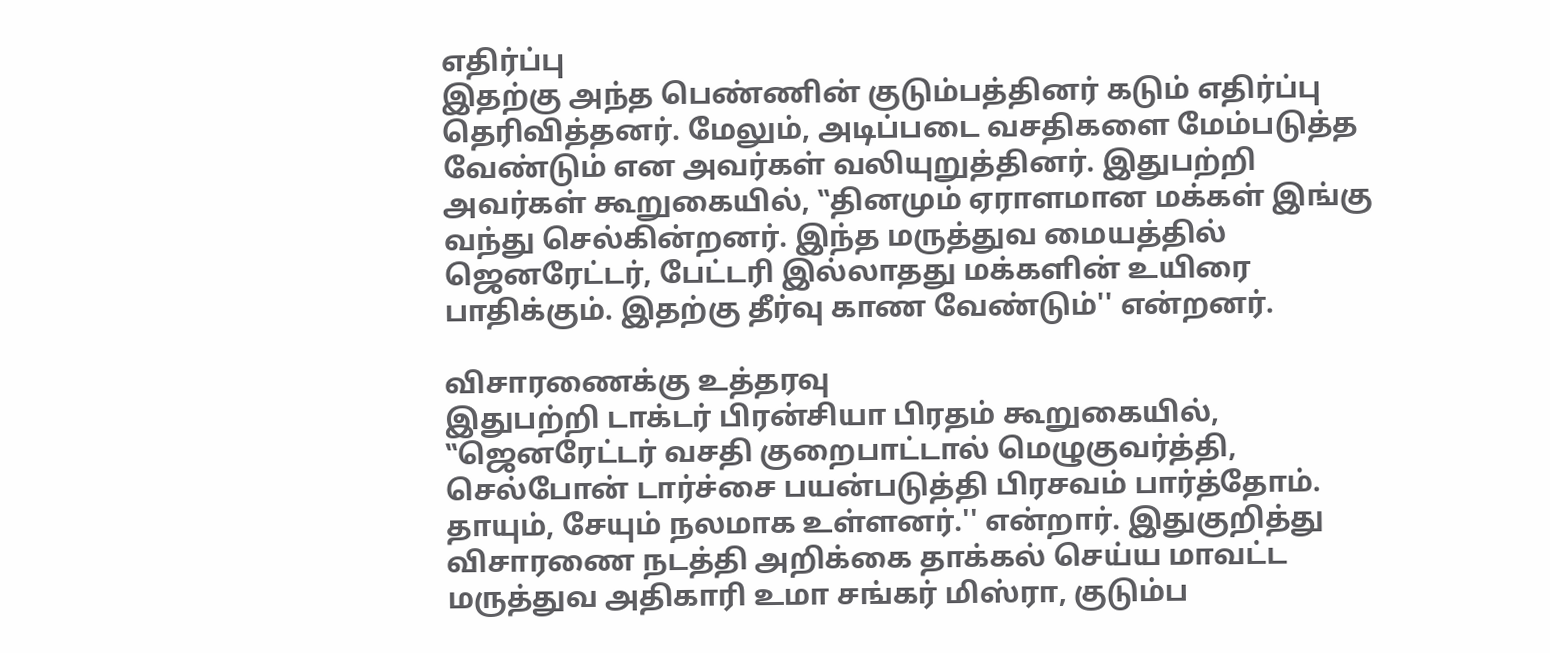எதிர்ப்பு
இதற்கு அந்த பெண்ணின் குடும்பத்தினர் கடும் எதிர்ப்பு தெரிவித்தனர். மேலும், அடிப்படை வசதிகளை மேம்படுத்த வேண்டும் என அவர்கள் வலியுறுத்தினர். இதுபற்றி அவர்கள் கூறுகையில், ‛‛தினமும் ஏராளமான மக்கள் இங்கு வந்து செல்கின்றனர். இந்த மருத்துவ மையத்தில் ஜெனரேட்டர், பேட்டரி இல்லாதது மக்களின் உயிரை பாதிக்கும். இதற்கு தீர்வு காண வேண்டும்'' என்றனர்.

விசாரணைக்கு உத்தரவு
இதுபற்றி டாக்டர் பிரன்சியா பிரதம் கூறுகையில், ‛‛ஜெனரேட்டர் வசதி குறைபாட்டால் மெழுகுவர்த்தி, செல்போன் டார்ச்சை பயன்படுத்தி பிரசவம் பார்த்தோம். தாயும், சேயும் நலமாக உள்ளனர்.'' என்றார். இதுகுறித்து விசாரணை நடத்தி அறிக்கை தாக்கல் செய்ய மாவட்ட மருத்துவ அதிகாரி உமா சங்கர் மிஸ்ரா, குடும்ப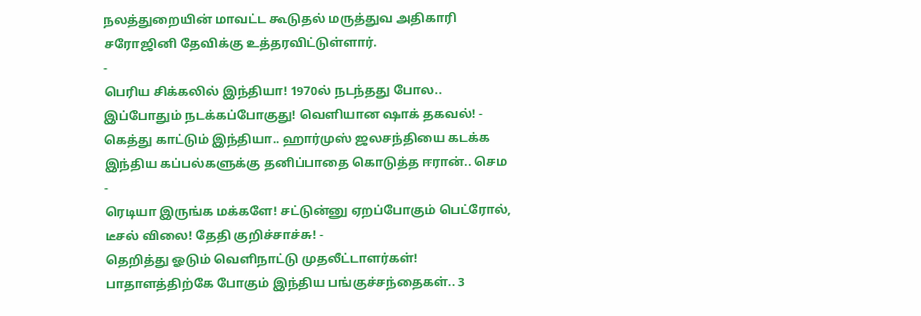நலத்துறையின் மாவட்ட கூடுதல் மருத்துவ அதிகாரி சரோஜினி தேவிக்கு உத்தரவிட்டுள்ளார்.
-
பெரிய சிக்கலில் இந்தியா! 1970ல் நடந்தது போல.. இப்போதும் நடக்கப்போகுது! வெளியான ஷாக் தகவல்! -
கெத்து காட்டும் இந்தியா.. ஹார்முஸ் ஜலசந்தியை கடக்க இந்திய கப்பல்களுக்கு தனிப்பாதை கொடுத்த ஈரான்.. செம -
ரெடியா இருங்க மக்களே! சட்டுன்னு ஏறப்போகும் பெட்ரோல், டீசல் விலை! தேதி குறிச்சாச்சு! -
தெறித்து ஓடும் வெளிநாட்டு முதலீட்டாளர்கள்! பாதாளத்திற்கே போகும் இந்திய பங்குச்சந்தைகள்.. 3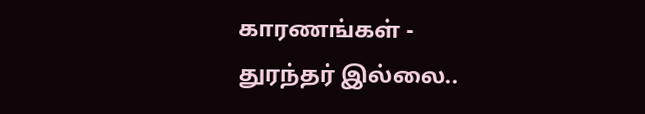காரணங்கள் -
துரந்தர் இல்லை..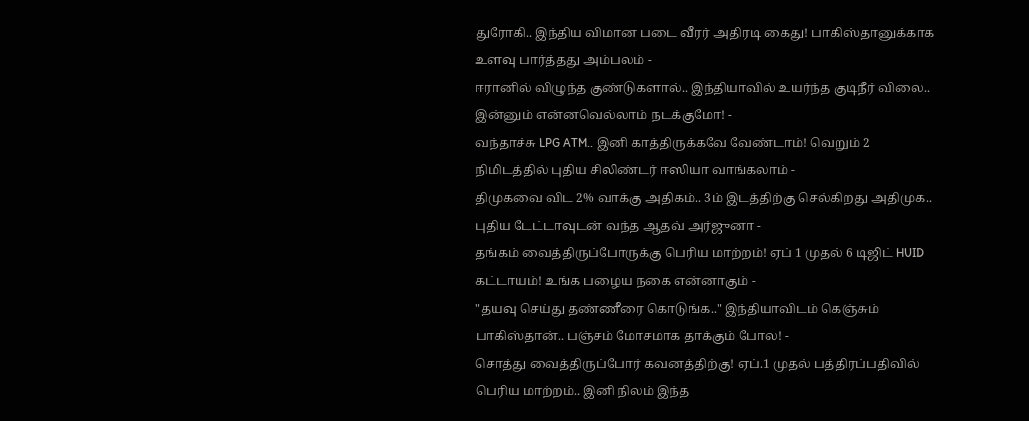துரோகி.. இந்திய விமான படை வீரர் அதிரடி கைது! பாகிஸ்தானுக்காக உளவு பார்த்தது அம்பலம் -
ஈரானில் விழுந்த குண்டுகளால்.. இந்தியாவில் உயர்ந்த குடிநீர் விலை.. இன்னும் என்னவெல்லாம் நடக்குமோ! -
வந்தாச்சு LPG ATM.. இனி காத்திருக்கவே வேண்டாம்! வெறும் 2 நிமிடத்தில் புதிய சிலிண்டர் ஈஸியா வாங்கலாம் -
திமுகவை விட 2% வாக்கு அதிகம்.. 3ம் இடத்திற்கு செல்கிறது அதிமுக.. புதிய டேட்டாவுடன் வந்த ஆதவ் அர்ஜுனா -
தங்கம் வைத்திருப்போருக்கு பெரிய மாற்றம்! ஏப் 1 முதல் 6 டிஜிட் HUID கட்டாயம்! உங்க பழைய நகை என்னாகும் -
"தயவு செய்து தண்ணீரை கொடுங்க.." இந்தியாவிடம் கெஞ்சும் பாகிஸ்தான்.. பஞ்சம் மோசமாக தாக்கும் போல! -
சொத்து வைத்திருப்போர் கவனத்திற்கு! ஏப்.1 முதல் பத்திரப்பதிவில் பெரிய மாற்றம்.. இனி நிலம் இந்த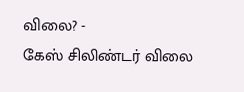விலை? -
கேஸ் சிலிண்டர் விலை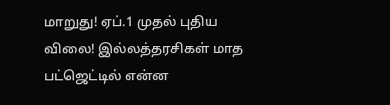மாறுது! ஏப்.1 முதல் புதிய விலை! இல்லத்தரசிகள் மாத பட்ஜெட்டில் என்ன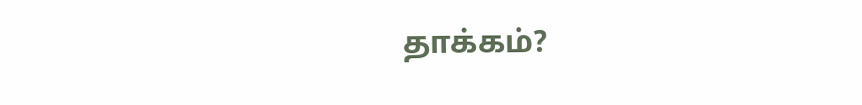தாக்கம்?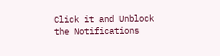Click it and Unblock the Notifications